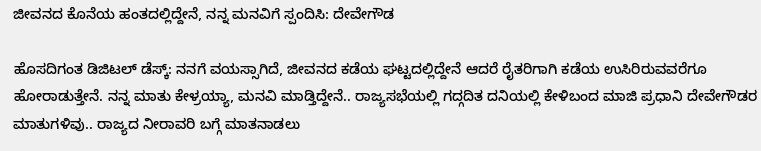ಜೀವನದ ಕೊನೆಯ ಹಂತದಲ್ಲಿದ್ದೇನೆ, ನನ್ನ ಮನವಿಗೆ ಸ್ಪಂದಿಸಿ: ದೇವೇಗೌಡ

ಹೊಸದಿಗಂತ ಡಿಜಿಟಲ್‌ ಡೆಸ್ಕ್‌: ನನಗೆ ವಯಸ್ಸಾಗಿದೆ, ಜೀವನದ ಕಡೆಯ ಘಟ್ಟದಲ್ಲಿದ್ದೇನೆ ಆದರೆ ರೈತರಿಗಾಗಿ ಕಡೆಯ ಉಸಿರಿರುವವರೆಗೂ ಹೋರಾಡುತ್ತೇನೆ. ನನ್ನ ಮಾತು ಕೇಳ್ರಯ್ಯಾ, ಮನವಿ ಮಾಡ್ತಿದ್ದೇನೆ.. ರಾಜ್ಯಸಭೆಯಲ್ಲಿ ಗದ್ಗದಿತ ದನಿಯಲ್ಲಿ ಕೇಳಿಬಂದ ಮಾಜಿ ಪ್ರಧಾನಿ ದೇವೇಗೌಡರ ಮಾತುಗಳಿವು.. ರಾಜ್ಯದ ನೀರಾವರಿ ಬಗ್ಗೆ ಮಾತನಾಡಲು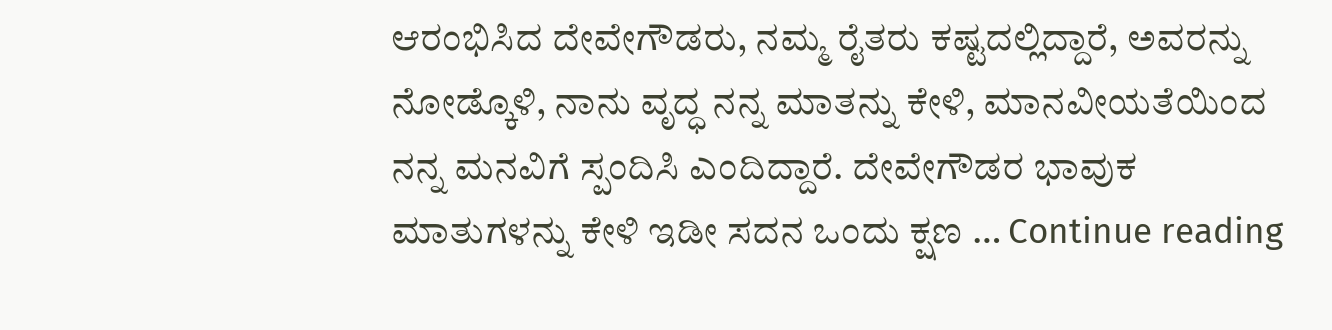ಆರಂಭಿಸಿದ ದೇವೇಗೌಡರು, ನಮ್ಮ ರೈತರು ಕಷ್ಟದಲ್ಲಿದ್ದಾರೆ, ಅವರನ್ನು ನೋಡ್ಕೊಳಿ, ನಾನು ವೃದ್ಧ ನನ್ನ ಮಾತನ್ನು ಕೇಳಿ, ಮಾನವೀಯತೆಯಿಂದ ನನ್ನ ಮನವಿಗೆ ಸ್ಪಂದಿಸಿ ಎಂದಿದ್ದಾರೆ. ದೇವೇಗೌಡರ ಭಾವುಕ ಮಾತುಗಳನ್ನು ಕೇಳಿ ಇಡೀ ಸದನ ಒಂದು ಕ್ಷಣ … Continue reading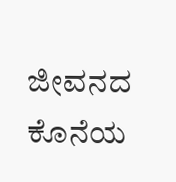ಜೀವನದ ಕೊನೆಯ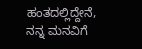ಹಂತದಲ್ಲಿದ್ದೇನೆ, ನನ್ನ ಮನವಿಗೆ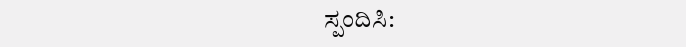ಸ್ಪಂದಿಸಿ: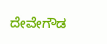ದೇವೇಗೌಡ